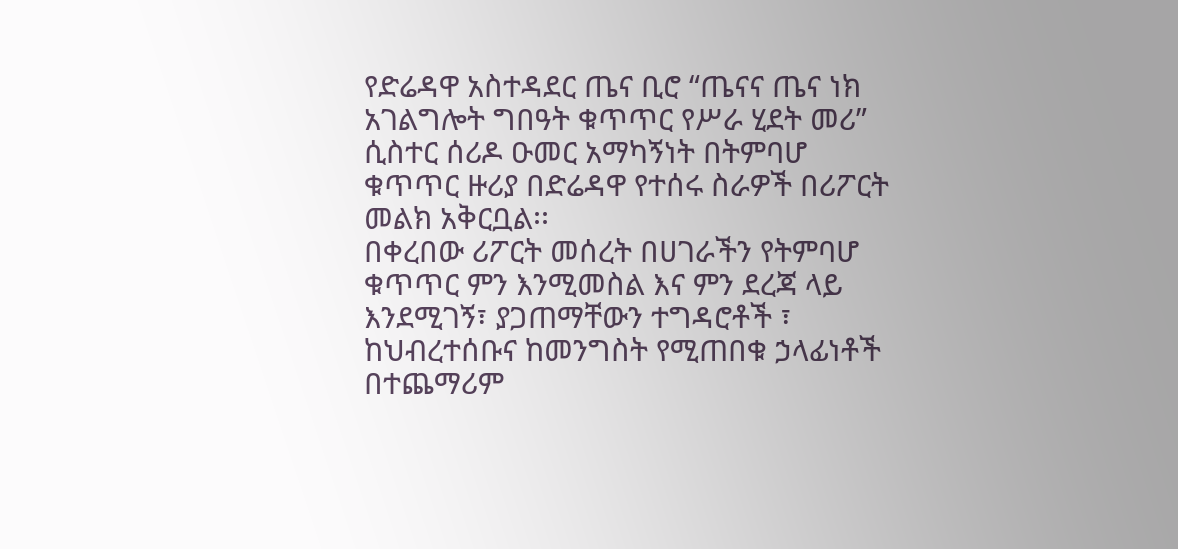የድሬዳዋ አስተዳደር ጤና ቢሮ “ጤናና ጤና ነክ አገልግሎት ግበዓት ቁጥጥር የሥራ ሂደት መሪ” ሲስተር ሰሪዶ ዑመር አማካኝነት በትምባሆ ቁጥጥር ዙሪያ በድሬዳዋ የተሰሩ ስራዎች በሪፖርት መልክ አቅርቧል፡፡
በቀረበው ሪፖርት መሰረት በሀገራችን የትምባሆ ቁጥጥር ምን እንሚመስል እና ምን ደረጃ ላይ እንደሚገኝ፣ ያጋጠማቸውን ተግዳሮቶች ፣ ከህብረተሰቡና ከመንግስት የሚጠበቁ ኃላፊነቶች በተጨማሪም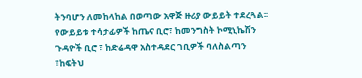ትንባሆን ለመከላከል በወጣው አዋጅ ዙሪያ ውይይት ተደረጓል፡፡
የውይይቱ ተሳታፊዎች ከጤና ቢሮ፣ ከመንግስት ኮሚኒኬሽን ጉዳዮች ቢሮ ፣ ከድሬዳዋ አስተዳደር ገቢዎች ባለስልጣን ፣ከፍትህ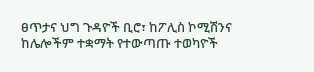ፀጥታና ህግ ጉዳዮች ቢሮ፣ ከፖሊስ ኮሚሽንና ከሌሎችም ተቋማት የተውጣጡ ተወካዮች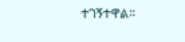ተገኝተዋል፡፡